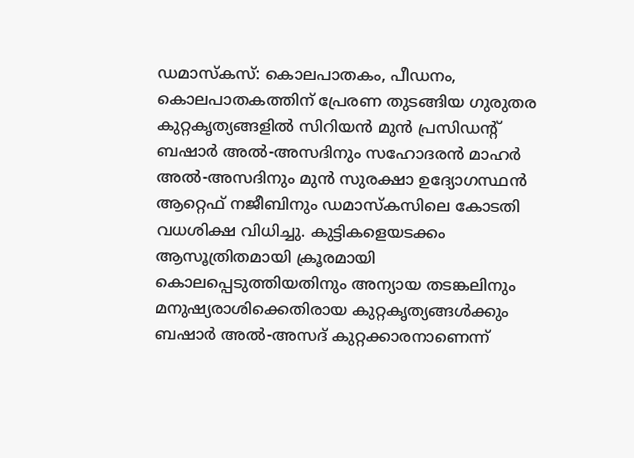ഡമാസ്കസ്: കൊലപാതകം, പീഡനം, കൊലപാതകത്തിന് പ്രേരണ തുടങ്ങിയ ഗുരുതര കുറ്റകൃത്യങ്ങളിൽ സിറിയൻ മുൻ പ്രസിഡന്റ് ബഷാർ അൽ-അസദിനും സഹോദരൻ മാഹർ അൽ-അസദിനും മുൻ സുരക്ഷാ ഉദ്യോഗസ്ഥൻ ആറ്റെഫ് നജീബിനും ഡമാസ്കസിലെ കോടതി വധശിക്ഷ വിധിച്ചു. കുട്ടികളെയടക്കം ആസൂത്രിതമായി ക്രൂരമായി കൊലപ്പെടുത്തിയതിനും അന്യായ തടങ്കലിനും മനുഷ്യരാശിക്കെതിരായ കുറ്റകൃത്യങ്ങൾക്കും ബഷാർ അൽ-അസദ് കുറ്റക്കാരനാണെന്ന്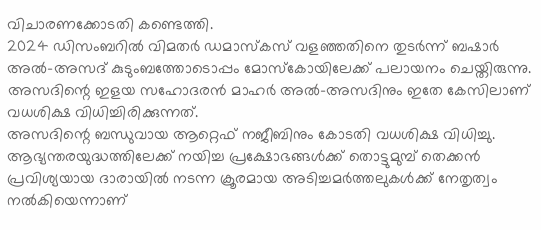വിചാരണക്കോടതി കണ്ടെത്തി.
2024 ഡിസംബറിൽ വിമതർ ഡമാസ്കസ് വളഞ്ഞതിനെ തുടർന്ന് ബഷാർ അൽ-അസദ് കുടുംബത്തോടൊപ്പം മോസ്കോയിലേക്ക് പലായനം ചെയ്തിരുന്നു. അസദിന്റെ ഇളയ സഹോദരൻ മാഹർ അൽ-അസദിനും ഇതേ കേസിലാണ് വധശിക്ഷ വിധിച്ചിരിക്കുന്നത്.
അസദിന്റെ ബന്ധുവായ ആറ്റെഫ് നജീബിനും കോടതി വധശിക്ഷ വിധിച്ചു. ആഭ്യന്തരയുദ്ധത്തിലേക്ക് നയിച്ച പ്രക്ഷോഭങ്ങൾക്ക് തൊട്ടുമുമ്പ് തെക്കൻ പ്രവിശ്യയായ ദാരായിൽ നടന്ന ക്രൂരമായ അടിച്ചമർത്തലുകൾക്ക് നേതൃത്വം നൽകിയെന്നാണ്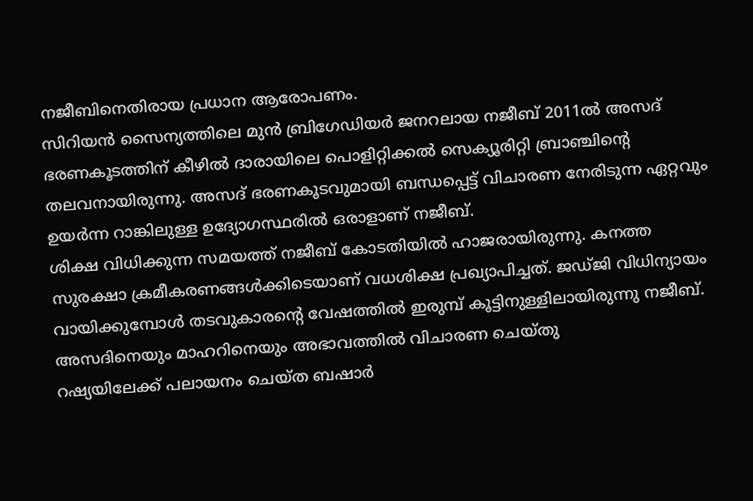നജീബിനെതിരായ പ്രധാന ആരോപണം.
സിറിയൻ സൈന്യത്തിലെ മുൻ ബ്രിഗേഡിയർ ജനറലായ നജീബ് 2011ൽ അസദ് ഭരണകൂടത്തിന് കീഴിൽ ദാരായിലെ പൊളിറ്റിക്കൽ സെക്യൂരിറ്റി ബ്രാഞ്ചിന്റെ തലവനായിരുന്നു. അസദ് ഭരണകൂടവുമായി ബന്ധപ്പെട്ട് വിചാരണ നേരിടുന്ന ഏറ്റവും ഉയർന്ന റാങ്കിലുള്ള ഉദ്യോഗസ്ഥരിൽ ഒരാളാണ് നജീബ്.
ശിക്ഷ വിധിക്കുന്ന സമയത്ത് നജീബ് കോടതിയിൽ ഹാജരായിരുന്നു. കനത്ത സുരക്ഷാ ക്രമീകരണങ്ങൾക്കിടെയാണ് വധശിക്ഷ പ്രഖ്യാപിച്ചത്. ജഡ്ജി വിധിന്യായം വായിക്കുമ്പോൾ തടവുകാരന്റെ വേഷത്തിൽ ഇരുമ്പ് കൂട്ടിനുള്ളിലായിരുന്നു നജീബ്.
അസദിനെയും മാഹറിനെയും അഭാവത്തിൽ വിചാരണ ചെയ്തു
റഷ്യയിലേക്ക് പലായനം ചെയ്ത ബഷാർ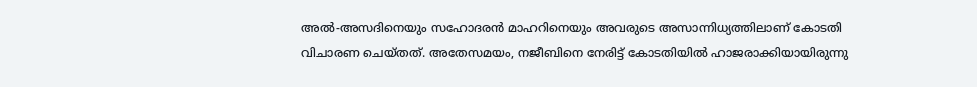അൽ-അസദിനെയും സഹോദരൻ മാഹറിനെയും അവരുടെ അസാന്നിധ്യത്തിലാണ് കോടതി വിചാരണ ചെയ്തത്. അതേസമയം, നജീബിനെ നേരിട്ട് കോടതിയിൽ ഹാജരാക്കിയായിരുന്നു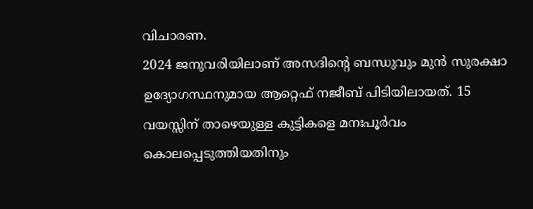വിചാരണ.
2024 ജനുവരിയിലാണ് അസദിന്റെ ബന്ധുവും മുൻ സുരക്ഷാ ഉദ്യോഗസ്ഥനുമായ ആറ്റെഫ് നജീബ് പിടിയിലായത്. 15 വയസ്സിന് താഴെയുള്ള കുട്ടികളെ മനഃപൂർവം കൊലപ്പെടുത്തിയതിനും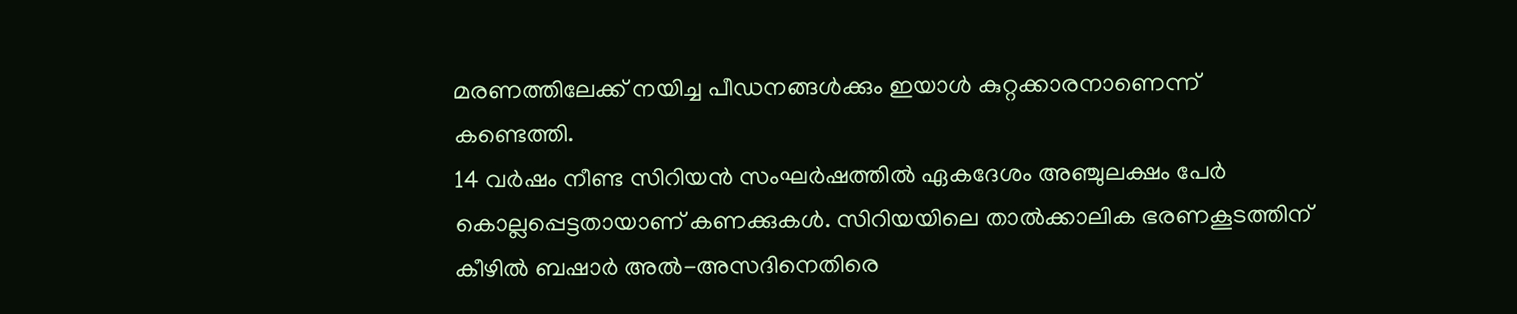മരണത്തിലേക്ക് നയിച്ച പീഡനങ്ങൾക്കും ഇയാൾ കുറ്റക്കാരനാണെന്ന് കണ്ടെത്തി.
14 വർഷം നീണ്ട സിറിയൻ സംഘർഷത്തിൽ ഏകദേശം അഞ്ചുലക്ഷം പേർ കൊല്ലപ്പെട്ടതായാണ് കണക്കുകൾ. സിറിയയിലെ താൽക്കാലിക ഭരണകൂടത്തിന് കീഴിൽ ബഷാർ അൽ-അസദിനെതിരെ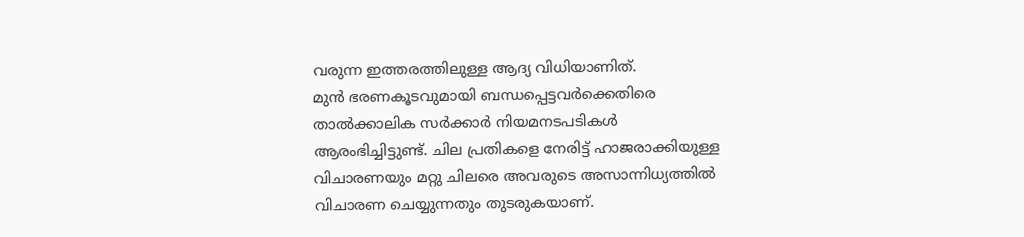വരുന്ന ഇത്തരത്തിലുള്ള ആദ്യ വിധിയാണിത്.
മുൻ ഭരണകൂടവുമായി ബന്ധപ്പെട്ടവർക്കെതിരെ താൽക്കാലിക സർക്കാർ നിയമനടപടികൾ ആരംഭിച്ചിട്ടുണ്ട്. ചില പ്രതികളെ നേരിട്ട് ഹാജരാക്കിയുള്ള വിചാരണയും മറ്റു ചിലരെ അവരുടെ അസാന്നിധ്യത്തിൽ വിചാരണ ചെയ്യുന്നതും തുടരുകയാണ്.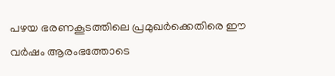പഴയ ഭരണകൂടത്തിലെ പ്രമുഖർക്കെതിരെ ഈ വർഷം ആരംഭത്തോടെ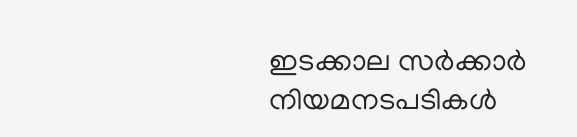ഇടക്കാല സർക്കാർ നിയമനടപടികൾ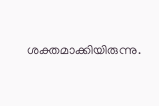ശക്തമാക്കിയിരുന്നു.